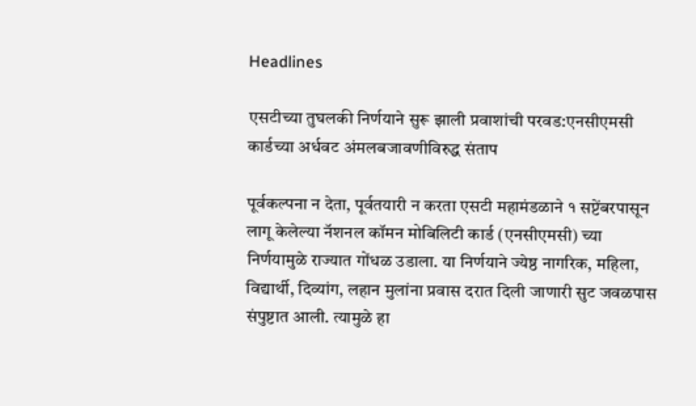Headlines

एसटीच्या तुघलकी निर्णयाने सुरू झाली प्रवाशांची परवड:एनसीएमसी कार्डच्या अर्धवट अंमलबजावणीविरुद्ध संताप

पूर्वकल्पना न देता, पूर्वतयारी न करता एसटी महामंडळाने १ सप्टेंबरपासून लागू केलेल्या नॅशनल कॉमन मोबिलिटी कार्ड (एनसीएमसी) च्या निर्णयामुळे राज्यात गोंधळ उडाला. या निर्णयाने ज्येष्ठ नागरिक, महिला, विद्यार्थी, दिव्यांग, लहान मुलांना प्रवास दरात दिली जाणारी सुट जवळपास संपुष्टात आली. त्यामुळे हा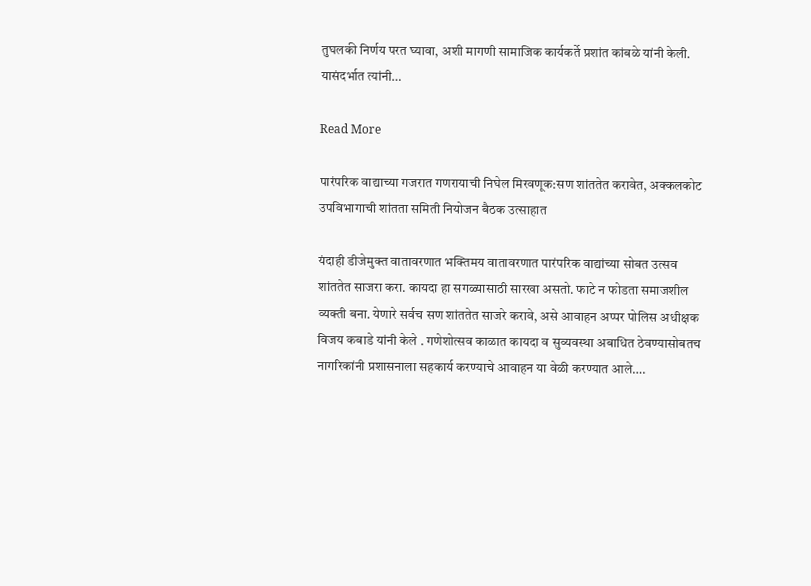तुघलकी निर्णय परत घ्यावा, अशी मागणी सामाजिक कार्यकर्ते प्रशांत कांबळे यांनी केली. यासंदर्भात त्यांनी…

Read More

पारंपरिक वाद्याच्या गजरात गणरायाची निघेल मिरवणूक:सण शांततेत करावेत, अक्कलकोट उपविभागाची शांतता समिती नियोजन बैठक उत्साहात

यंदाही डीजेमुक्त वातावरणात भक्तिमय वातावरणात पारंपरिक वाद्यांच्या सोबत उत्सव शांततेत साजरा करा. कायदा हा सगळ्यासाठी सारखा असतो. फाटे न फोडता समाजशील व्यक्ती बना. येणारे सर्वच सण शांततेत साजरे करावे, असे आवाहन अप्पर पोलिस अधीक्षक विजय कबाडे यांनी केले . गणेशोत्सव काळात कायदा व सुव्यवस्था अबाधित ठेवण्यासोबतच नागरिकांनी प्रशासनाला सहकार्य करण्याचे आवाहन या वेळी करण्यात आले….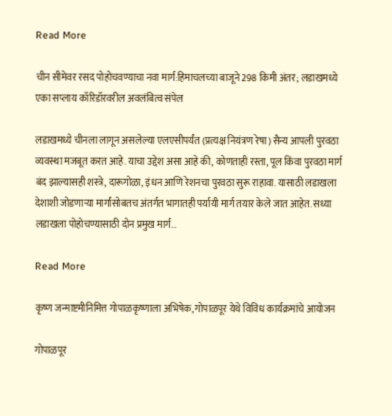Read More

चीन सीमेवर रसद पोहोचवण्याचा नवा मार्ग:हिमाचलच्या बाजूने 298 किमी अंतर; लडाखमध्ये एका सप्लाय कॉरिडॉरवरील अवलंबित्व संपेल

लडाखमध्ये चीनला लागून असलेल्या एलएसीपर्यंत (प्रत्यक्ष नियंत्रण रेषा) सैन्य आपली पुरवठा व्यवस्था मजबूत करत आहे. याचा उद्देश असा आहे की, कोणताही रस्ता, पूल किंवा पुरवठा मार्ग बंद झाल्यासही शस्त्रे, दारूगोळा, इंधन आणि रेशनचा पुरवठा सुरू राहावा. यासाठी लडाखला देशाशी जोडणाऱ्या मार्गांसोबतच अंतर्गत भागातही पर्यायी मार्ग तयार केले जात आहेत. सध्या लडाखला पोहोचण्यासाठी दोन प्रमुख मार्ग…

Read More

कृष्ण जन्माष्टमीनिमित्त गोपाळकृष्णाला अभिषेक, गोपाळपूर येथे विविध कार्यक्रमांचे आयोजन

गोपाळपूर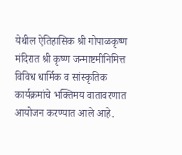येथील ऐतिहासिक श्री गोपाळकृष्ण मंदिरात श्री कृष्ण जन्माष्टमीनिमित्त विविध धार्मिक व सांस्कृतिक कार्यक्रमांचे भक्तिमय वातावरणात आयोजन करण्यात आले आहे.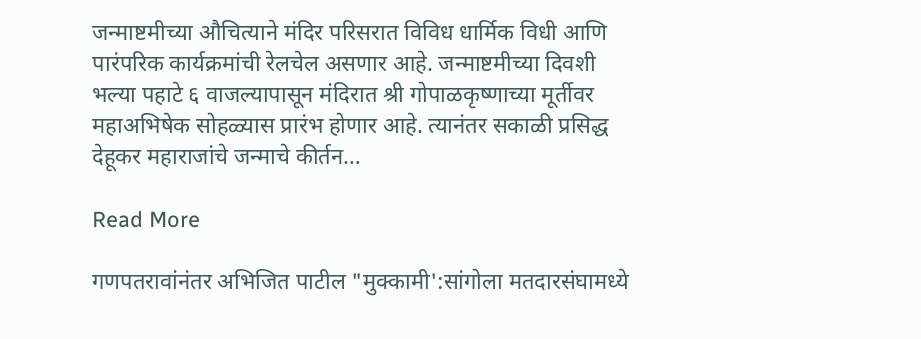जन्माष्टमीच्या औचित्याने मंदिर परिसरात विविध धार्मिक विधी आणि पारंपरिक कार्यक्रमांची रेलचेल असणार आहे. जन्माष्टमीच्या दिवशी भल्या पहाटे ६ वाजल्यापासून मंदिरात श्री गोपाळकृष्णाच्या मूर्तीवर महाअभिषेक सोहळ्यास प्रारंभ होणार आहे. त्यानंतर सकाळी प्रसिद्ध देहूकर महाराजांचे जन्माचे कीर्तन…

Read More

गणपतरावांनंतर अभिजित पाटील "मुक्कामी':सांगोला मतदारसंघामध्ये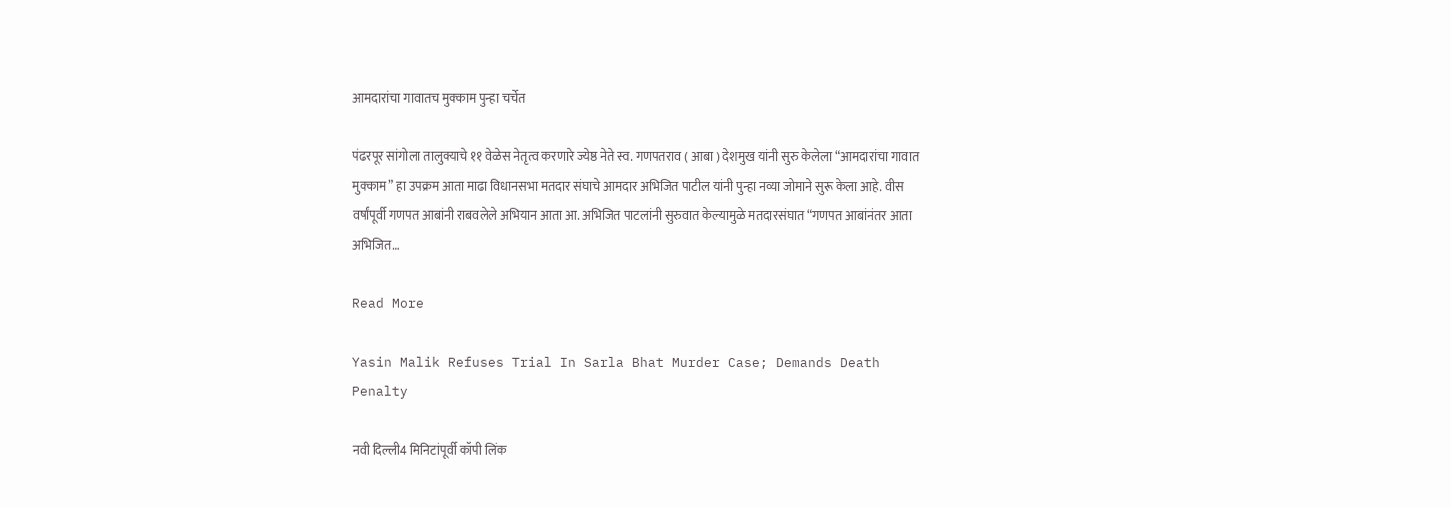आमदारांचा गावातच मुक्काम पुन्हा चर्चेत

पंढरपूर सांगोला तालुक्याचे ११ वेळेस नेतृत्व करणारे ज्येष्ठ नेते स्व. गणपतराव ( आबा ) देशमुख यांनी सुरु केलेला “आमदारांचा गावात मुक्काम” हा उपक्रम आता माढा विधानसभा मतदार संघाचे आमदार अभिजित पाटील यांनी पुन्हा नव्या जोमाने सुरू केला आहे. वीस वर्षांपूर्वी गणपत आबांनी राबवलेले अभियान आता आ. अभिजित पाटलांनी सुरुवात केल्यामुळे मतदारसंघात “गणपत आबांनंतर आता अभिजित…

Read More

Yasin Malik Refuses Trial In Sarla Bhat Murder Case; Demands Death Penalty

नवी दिल्ली4 मिनिटांपूर्वी कॉपी लिंक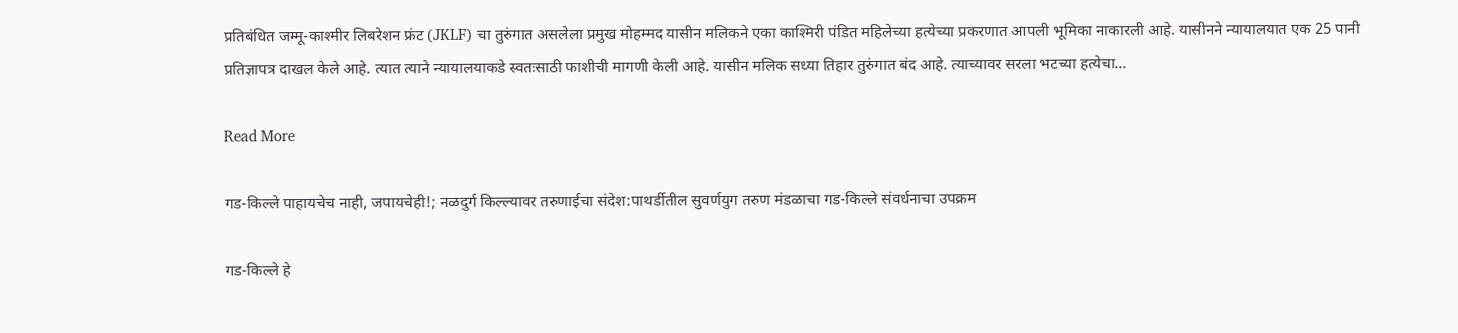प्रतिबंधित जम्मू-काश्मीर लिबरेशन फ्रंट (JKLF) चा तुरुंगात असलेला प्रमुख मोहम्मद यासीन मलिकने एका काश्मिरी पंडित महिलेच्या हत्येच्या प्रकरणात आपली भूमिका नाकारली आहे. यासीनने न्यायालयात एक 25 पानी प्रतिज्ञापत्र दाखल केले आहे. त्यात त्याने न्यायालयाकडे स्वतःसाठी फाशीची मागणी केली आहे. यासीन मलिक सध्या तिहार तुरुंगात बंद आहे. त्याच्यावर सरला भटच्या हत्येचा…

Read More

गड-किल्ले पाहायचेच नाही, जपायचेही!; नळदुर्ग किल्ल्यावर तरुणाईचा संदेश:पाथर्डीतील सुवर्णयुग तरुण मंडळाचा गड-किल्ले संवर्धनाचा उपक्रम

गड-किल्ले हे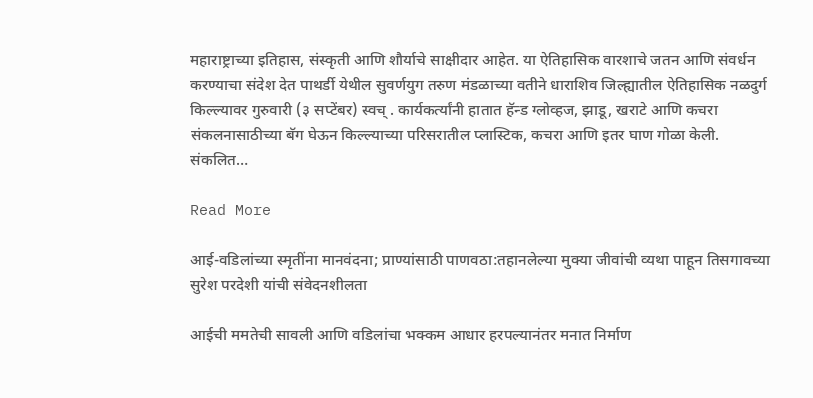महाराष्ट्राच्या इतिहास, संस्कृती आणि शौर्याचे साक्षीदार आहेत. या ऐतिहासिक वारशाचे जतन आणि संवर्धन करण्याचा संदेश देत पाथर्डी येथील सुवर्णयुग तरुण मंडळाच्या वतीने धाराशिव जिल्ह्यातील ऐतिहासिक नळदुर्ग किल्ल्यावर गुरुवारी (३ सप्टेंबर) स्वच् . कार्यकर्त्यांनी हातात हॅन्ड ग्लोव्हज, झाडू, खराटे आणि कचरा संकलनासाठीच्या बॅग घेऊन किल्ल्याच्या परिसरातील प्लास्टिक, कचरा आणि इतर घाण गोळा केली. संकलित…

Read More

आई-वडिलांच्या स्मृतींना मानवंदना; प्राण्यांसाठी पाणवठा:तहानलेल्या मुक्या जीवांची व्यथा पाहून तिसगावच्या सुरेश परदेशी यांची संवेदनशीलता

आईची ममतेची सावली आणि वडिलांचा भक्कम आधार हरपल्यानंतर मनात निर्माण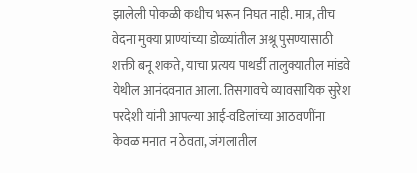झालेली पोकळी कधीच भरून निघत नाही. मात्र, तीच वेदना मुक्या प्राण्यांच्या डोळ्यांतील अश्रू पुसण्यासाठी शक्ती बनू शकते, याचा प्रत्यय पाथर्डी तालुक्यातील मांडवे येथील आनंदवनात आला. तिसगावचे व्यावसायिक सुरेश परदेशी यांनी आपल्या आई-वडिलांच्या आठवणींना केवळ मनात न ठेवता, जंगलातील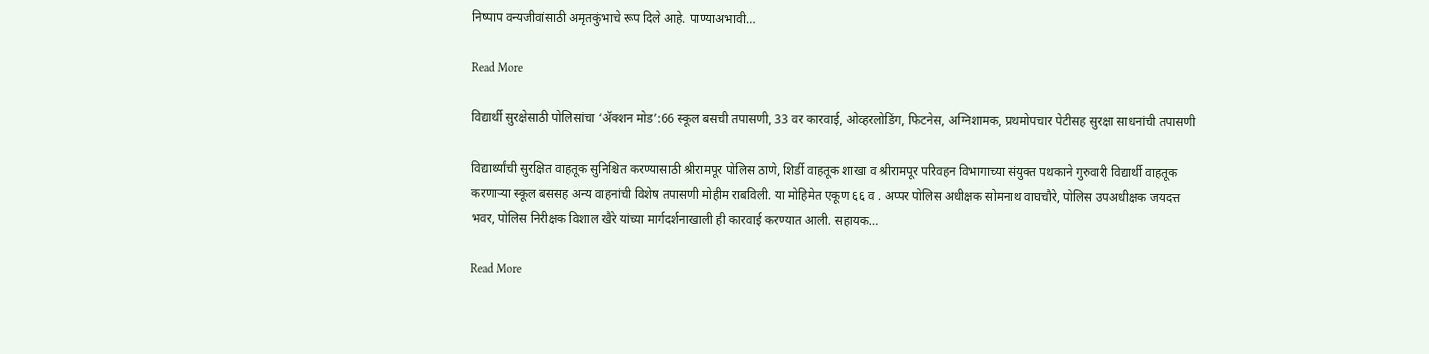निष्पाप वन्यजीवांसाठी अमृतकुंभाचे रूप दिले आहे. पाण्याअभावी…

Read More

विद्यार्थी सुरक्षेसाठी पोलिसांचा ‘ॲक्शन मोड’:66 स्कूल बसची तपासणी, 33 वर कारवाई, ओव्हरलोडिंग, फिटनेस, अग्निशामक, प्रथमोपचार पेटीसह सुरक्षा साधनांची तपासणी

विद्यार्थ्यांची सुरक्षित वाहतूक सुनिश्चित करण्यासाठी श्रीरामपूर पोलिस ठाणे, शिर्डी वाहतूक शाखा व श्रीरामपूर परिवहन विभागाच्या संयुक्त पथकाने गुरुवारी विद्यार्थी वाहतूक करणाऱ्या स्कूल बससह अन्य वाहनांची विशेष तपासणी मोहीम राबविली. या मोहिमेत एकूण ६६ व . अप्पर पोलिस अधीक्षक सोमनाथ वाघचौरे, पोलिस उपअधीक्षक जयदत्त भवर, पोलिस निरीक्षक विशाल खैरे यांच्या मार्गदर्शनाखाली ही कारवाई करण्यात आली. सहायक…

Read More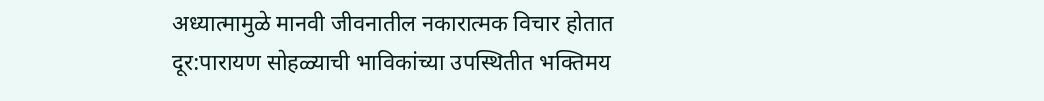अध्यात्मामुळे मानवी जीवनातील नकारात्मक विचार होतात दूर:पारायण सोहळ्याची भाविकांच्या उपस्थितीत भक्तिमय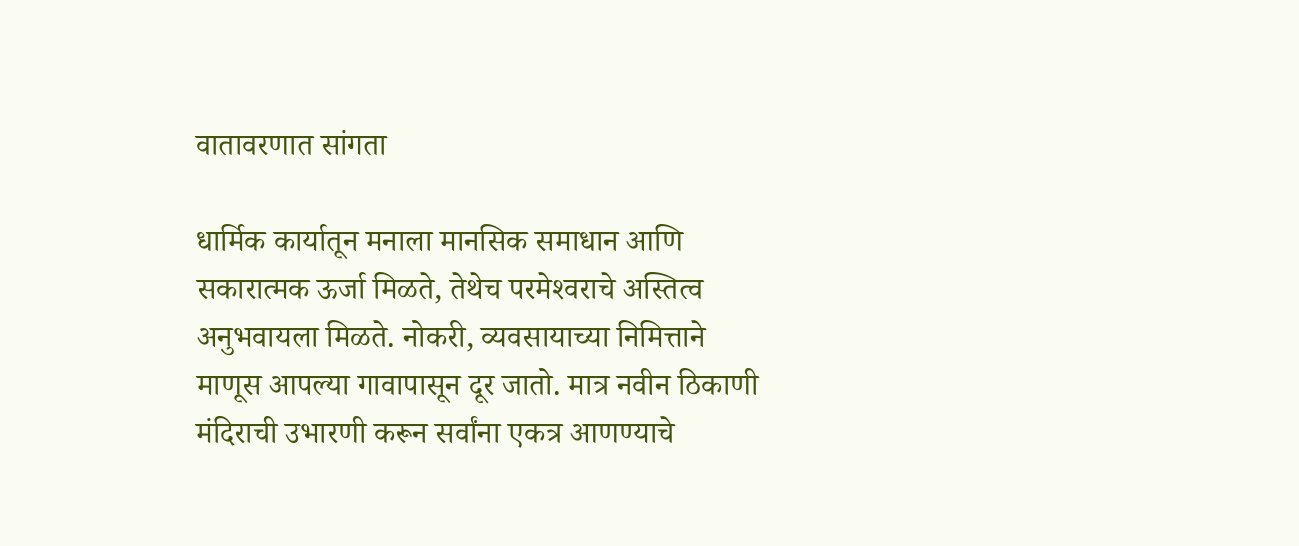वातावरणात सांगता

धार्मिक कार्यातून मनाला मानसिक समाधान आणि सकारात्मक ऊर्जा मिळते, तेथेच परमेश्‍वराचे अस्तित्व अनुभवायला मिळते. नोकरी, व्यवसायाच्या निमित्ताने माणूस आपल्या गावापासून दूर जातो. मात्र नवीन ठिकाणी मंदिराची उभारणी करून सर्वांना एकत्र आणण्याचे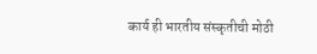कार्य ही भारतीय संस्कृतीची मोठी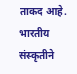ताकद आहे. भारतीय संस्कृतीने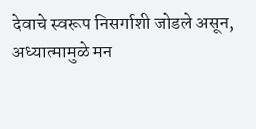देवाचे स्वरूप निसर्गाशी जोडले असून, अध्यात्मामुळे मन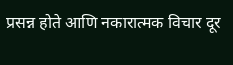प्रसन्न होते आणि नकारात्मक विचार दूर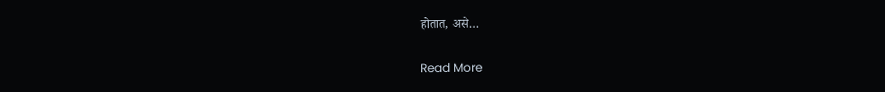होतात, असे…

Read More